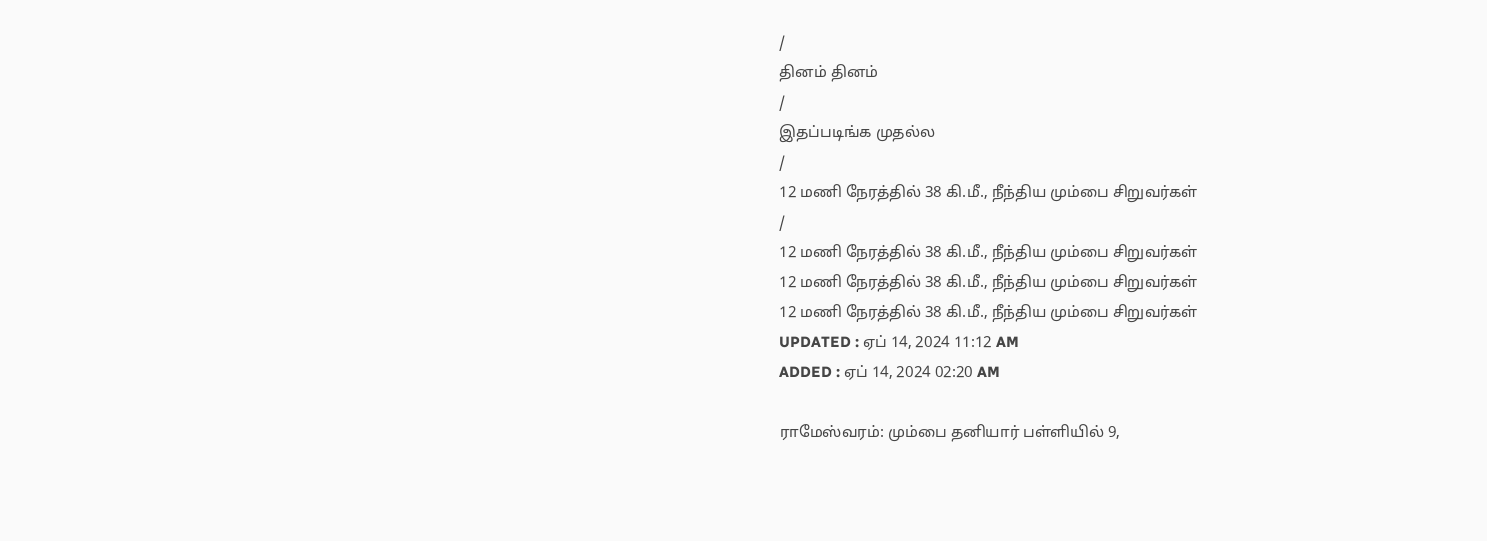/
தினம் தினம்
/
இதப்படிங்க முதல்ல
/
12 மணி நேரத்தில் 38 கி.மீ., நீந்திய மும்பை சிறுவர்கள்
/
12 மணி நேரத்தில் 38 கி.மீ., நீந்திய மும்பை சிறுவர்கள்
12 மணி நேரத்தில் 38 கி.மீ., நீந்திய மும்பை சிறுவர்கள்
12 மணி நேரத்தில் 38 கி.மீ., நீந்திய மும்பை சிறுவர்கள்
UPDATED : ஏப் 14, 2024 11:12 AM
ADDED : ஏப் 14, 2024 02:20 AM

ராமேஸ்வரம்: மும்பை தனியார் பள்ளியில் 9,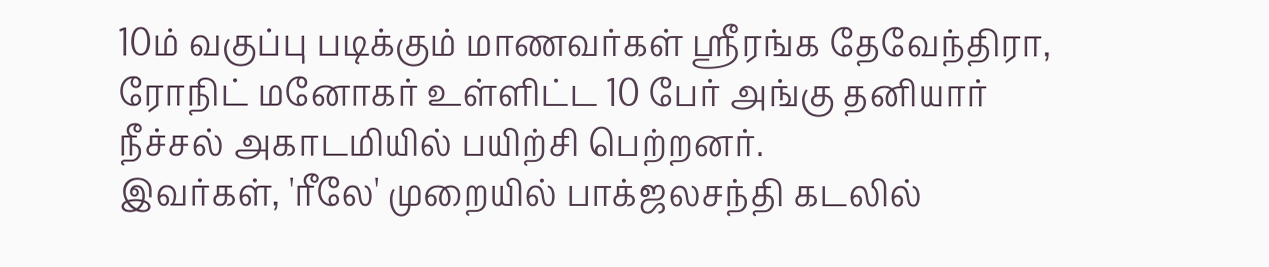10ம் வகுப்பு படிக்கும் மாணவர்கள் ஸ்ரீரங்க தேவேந்திரா, ரோநிட் மனோகர் உள்ளிட்ட 10 பேர் அங்கு தனியார் நீச்சல் அகாடமியில் பயிற்சி பெற்றனர்.
இவர்கள், 'ரீலே' முறையில் பாக்ஜலசந்தி கடலில்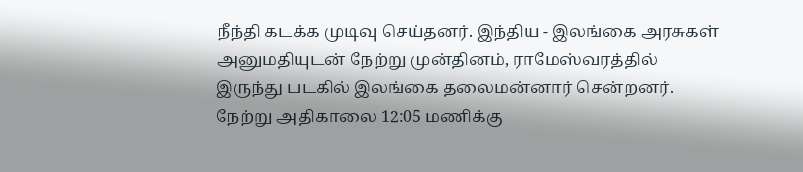நீந்தி கடக்க முடிவு செய்தனர். இந்திய - இலங்கை அரசுகள் அனுமதியுடன் நேற்று முன்தினம், ராமேஸ்வரத்தில் இருந்து படகில் இலங்கை தலைமன்னார் சென்றனர்.
நேற்று அதிகாலை 12:05 மணிக்கு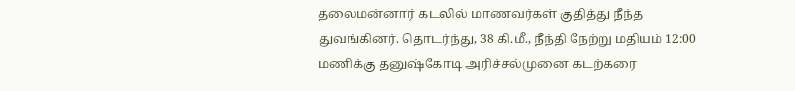தலைமன்னார் கடலில் மாணவர்கள் குதித்து நீந்த துவங்கினர். தொடர்ந்து, 38 கி.மீ., நீந்தி நேற்று மதியம் 12:00 மணிக்கு தனுஷ்கோடி அரிச்சல்முனை கடற்கரை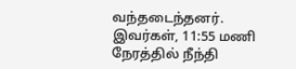வந்தடைந்தனர். இவர்கள், 11:55 மணி நேரத்தில் நீந்தி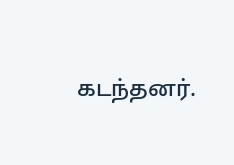கடந்தனர்.